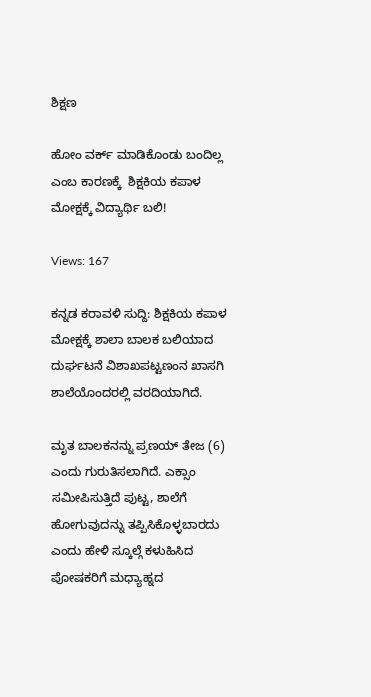ಶಿಕ್ಷಣ

ಹೋಂ ವರ್ಕ್ ಮಾಡಿಕೊಂಡು ಬಂದಿಲ್ಲ ಎಂಬ ಕಾರಣಕ್ಕೆ  ಶಿಕ್ಷಕಿಯ ಕಪಾಳ ಮೋಕ್ಷಕ್ಕೆ ವಿದ್ಯಾರ್ಥಿ ಬಲಿ!

Views: 167

ಕನ್ನಡ ಕರಾವಳಿ ಸುದ್ದಿ: ಶಿಕ್ಷಕಿಯ ಕಪಾಳ ಮೋಕ್ಷಕ್ಕೆ ಶಾಲಾ ಬಾಲಕ ಬಲಿಯಾದ ದುರ್ಘಟನೆ ವಿಶಾಖಪಟ್ಟಣಂನ ಖಾಸಗಿ ಶಾಲೆಯೊಂದರಲ್ಲಿ ವರದಿಯಾಗಿದೆ.

ಮೃತ ಬಾಲಕನನ್ನು ಪ್ರಣಯ್ ತೇಜ (6) ಎಂದು ಗುರುತಿಸಲಾಗಿದೆ. ಎಕ್ಸಾಂ ಸಮೀಪಿಸುತ್ತಿದೆ ಪುಟ್ಟ, ಶಾಲೆಗೆ ಹೋಗುವುದನ್ನು ತಪ್ಪಿಸಿಕೊಳ್ಳಬಾರದು ಎಂದು ಹೇಳಿ ಸ್ಕೂಲ್ಗೆ ಕಳುಹಿಸಿದ ಪೋಷಕರಿಗೆ ಮಧ್ಯಾಹ್ನದ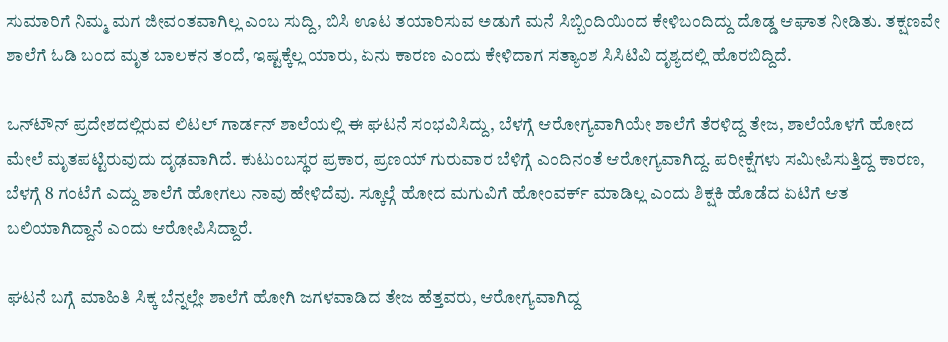ಸುಮಾರಿಗೆ ನಿಮ್ಮ ಮಗ ಜೀವಂತವಾಗಿಲ್ಲ ಎಂಬ ಸುದ್ದಿ, ಬಿಸಿ ಊಟ ತಯಾರಿಸುವ ಅಡುಗೆ ಮನೆ ಸಿಬ್ಬಿಂದಿಯಿಂದ ಕೇಳಿಬಂದಿದ್ದು ದೊಡ್ಡ ಆಘಾತ ನೀಡಿತು. ತಕ್ಷಣವೇ ಶಾಲೆಗೆ ಓಡಿ ಬಂದ ಮೃತ ಬಾಲಕನ ತಂದೆ, ಇಷ್ಟಕ್ಕೆಲ್ಲ ಯಾರು, ಏನು ಕಾರಣ ಎಂದು ಕೇಳಿದಾಗ ಸತ್ಯಾಂಶ ಸಿಸಿಟಿವಿ ದೃಶ್ಯದಲ್ಲಿ ಹೊರಬಿದ್ದಿದೆ.

ಒನ್‌ಟೌನ್ ಪ್ರದೇಶದಲ್ಲಿರುವ ಲಿಟಲ್ ಗಾರ್ಡನ್ ಶಾಲೆಯಲ್ಲಿ ಈ ಘಟನೆ ಸಂಭವಿಸಿದ್ದು, ಬೆಳಗ್ಗೆ ಆರೋಗ್ಯವಾಗಿಯೇ ಶಾಲೆಗೆ ತೆರಳಿದ್ದ ತೇಜ, ಶಾಲೆಯೊಳಗೆ ಹೋದ ಮೇಲೆ ಮೃತಪಟ್ಟಿರುವುದು ದೃಢವಾಗಿದೆ. ಕುಟುಂಬಸ್ಥರ ಪ್ರಕಾರ, ಪ್ರಣಯ್ ಗುರುವಾರ ಬೆಳಿಗ್ಗೆ ಎಂದಿನಂತೆ ಆರೋಗ್ಯವಾಗಿದ್ದ. ಪರೀಕ್ಷೆಗಳು ಸಮೀಪಿಸುತ್ತಿದ್ದ ಕಾರಣ, ಬೆಳಗ್ಗೆ 8 ಗಂಟೆಗೆ ಎದ್ದು ಶಾಲೆಗೆ ಹೋಗಲು ನಾವು ಹೇಳಿದೆವು. ಸ್ಕೂಲ್ಗೆ ಹೋದ ಮಗುವಿಗೆ ಹೋಂವರ್ಕ್ ಮಾಡಿಲ್ಲ ಎಂದು ಶಿಕ್ಷಕಿ ಹೊಡೆದ ಏಟಿಗೆ ಆತ ಬಲಿಯಾಗಿದ್ದಾನೆ ಎಂದು ಆರೋಪಿಸಿದ್ದಾರೆ.

ಘಟನೆ ಬಗ್ಗೆ ಮಾಹಿತಿ ಸಿಕ್ಕ ಬೆನ್ನಲ್ಲೇ ಶಾಲೆಗೆ ಹೋಗಿ ಜಗಳವಾಡಿದ ತೇಜ ಹೆತ್ತವರು, ಆರೋಗ್ಯವಾಗಿದ್ದ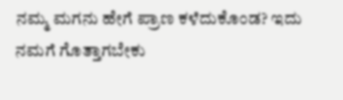ನಮ್ಮ ಮಗನು ಹೇಗೆ ಪ್ರಾಣ ಕಳೆದುಕೊಂಡ? ಇದು ನಮಗೆ ಗೊತ್ತಾಗಬೇಕು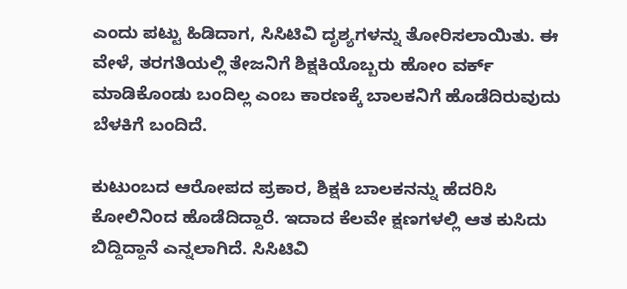ಎಂದು ಪಟ್ಟು ಹಿಡಿದಾಗ, ಸಿಸಿಟಿವಿ ದೃಶ್ಯಗಳನ್ನು ತೋರಿಸಲಾಯಿತು. ಈ ವೇಳೆ, ತರಗತಿಯಲ್ಲಿ ತೇಜನಿಗೆ ಶಿಕ್ಷಕಿಯೊಬ್ಬರು ಹೋಂ ವರ್ಕ್ ಮಾಡಿಕೊಂಡು ಬಂದಿಲ್ಲ ಎಂಬ ಕಾರಣಕ್ಕೆ ಬಾಲಕನಿಗೆ ಹೊಡೆದಿರುವುದು ಬೆಳಕಿಗೆ ಬಂದಿದೆ.

ಕುಟುಂಬದ ಆರೋಪದ ಪ್ರಕಾರ, ಶಿಕ್ಷಕಿ ಬಾಲಕನನ್ನು ಹೆದರಿಸಿ ಕೋಲಿನಿಂದ ಹೊಡೆದಿದ್ದಾರೆ. ಇದಾದ ಕೆಲವೇ ಕ್ಷಣಗಳಲ್ಲಿ ಆತ ಕುಸಿದು ಬಿದ್ದಿದ್ದಾನೆ ಎನ್ನಲಾಗಿದೆ. ಸಿಸಿಟಿವಿ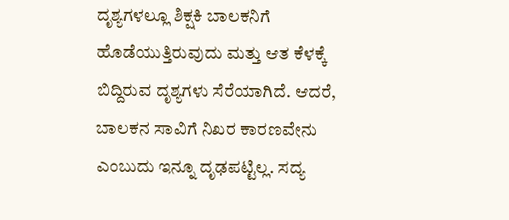ದೃಶ್ಯಗಳಲ್ಲೂ ಶಿಕ್ಷಕಿ ಬಾಲಕನಿಗೆ ಹೊಡೆಯುತ್ತಿರುವುದು ಮತ್ತು ಆತ ಕೆಳಕ್ಕೆ ಬಿದ್ದಿರುವ ದೃಶ್ಯಗಳು ಸೆರೆಯಾಗಿದೆ. ಆದರೆ, ಬಾಲಕನ ಸಾವಿಗೆ ನಿಖರ ಕಾರಣವೇನು ಎಂಬುದು ಇನ್ನೂ ದೃಢಪಟ್ಟಿಲ್ಲ. ಸದ್ಯ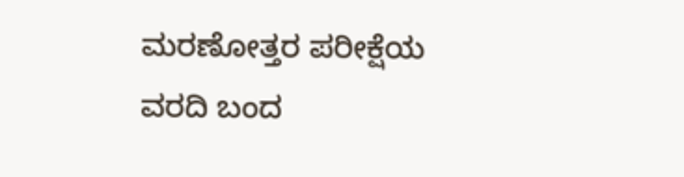ಮರಣೋತ್ತರ ಪರೀಕ್ಷೆಯ ವರದಿ ಬಂದ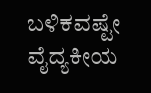ಬಳಿಕವಷ್ಟೇ ವೈದ್ಯಕೀಯ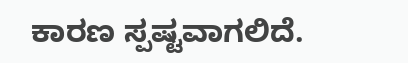ಕಾರಣ ಸ್ಪಷ್ಟವಾಗಲಿದೆ.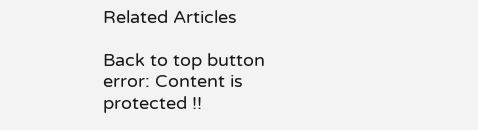Related Articles

Back to top button
error: Content is protected !!